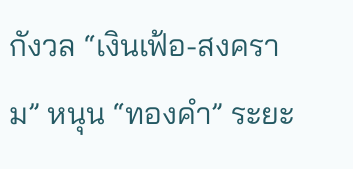กังวล “เงินเฟ้อ-สงคราม” หนุน “ทองคำ” ระยะ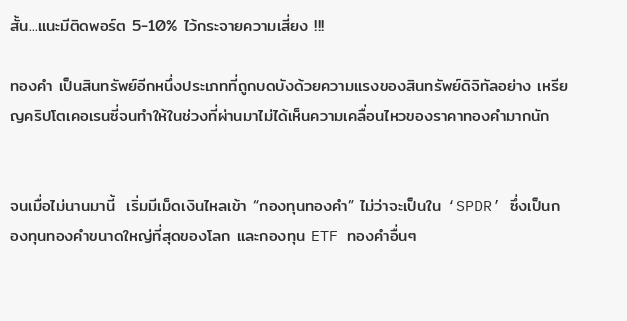สั้น...แนะมีติดพอร์ต 5-10% ไว้กระจายความเสี่ยง !!!

ทองคำ เป็นสินทรัพย์อีกหนึ่งประเภทที่ถูกบดบังด้วยความแรงของสินทรัพย์ดิจิทัลอย่าง เหรียญคริปโตเคอเรนซี่จนทำให้ในช่วงที่ผ่านมาไม่ได้เห็นความเคลื่อนไหวของราคาทองคำมากนัก


จนเมื่อไม่นานมานี้  เริ่มมีเม็ดเงินไหลเข้า “กองทุนทองคำ” ไม่ว่าจะเป็นใน ‘SPDR’ ซึ่งเป็นกองทุนทองคำขนาดใหญ่ที่สุดของโลก และกองทุน ETF ทองคำอื่นๆ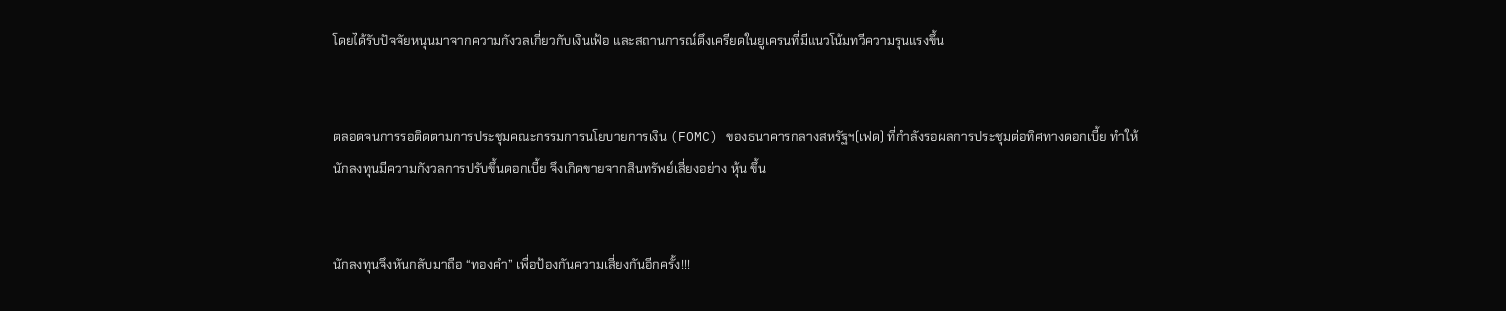โดยได้รับปัจจัยหนุนมาจากความกังวลเกี่ยวกับเงินเฟ้อ และสถานการณ์ตึงเครียดในยูเครนที่มีแนวโน้มทวีความรุนแรงขึ้น


ตลอดจนการรอติดตามการประชุมคณะกรรมการนโยบายการเงิน (FOMC) ของธนาคารกลางสหรัฐฯ(เฟด) ที่กำลังรอผลการประชุมต่อทิศทางดอกเบี้ย ทำให้นักลงทุนมีความกังวลการปรับขึ้นดอกเบี้ย จึงเกิดขายจากสินทรัพย์เสี่ยงอย่าง หุ้น ขึ้น


นักลงทุนจึงหันกลับมาถือ “ทองคำ” เพื่อป้องกันความเสี่ยงกันอีกครั้ง!!!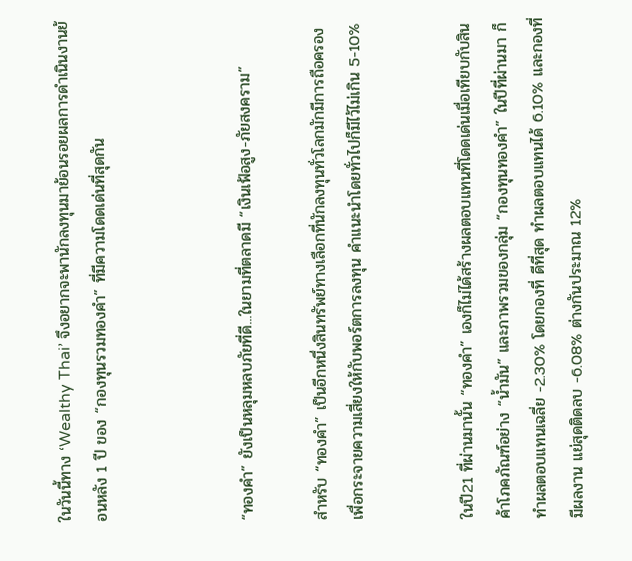ในวันนี้ทาง ‘Wealthy Thai’ จึงอยากจะพานักลงทุนมาย้อนรอยผลการดำเนินงานย้อนหลัง 1 ปี ของ “กองทุนรวมทองคำ” ที่มีความโดดเด่นที่สุดกัน



“ทองคำ” ยังเป็นหลุมหลบภัยที่ดี...ในยามที่ตลาดมี “เงินเฟ้อสูง-ภัยสงคราม”

สำหรับ “ทองคำ” เป็นอีกหนึ่งสินทรัพย์ทางเลือกที่นักลงทุนทั่วโลกมักมีการถือครองเพื่อกระจายความเสี่ยงให้กับพอร์ตการลงทุน คำแนะนำโดยทั่วไปก็มีไว้ไม่เกิน 5-10%


ในปี21 ที่ผ่านมานั้น “ทองคำ” เองก็ไม่ได้สร้างผลตอบแทนที่โดดเด่นเมื่อเทียบกับสินค้าโภคภัณฑ์อย่าง “น้ำมัน” และภาพรวมของกลุ่ม “กองทุนทองคำ” ในปีที่ผ่านมา ก็ทำผลตอบแทนเฉลี่ย -2.30% โดยกองที่ ดีที่สุด ทำผลตอบแทนได้ 6.10% และกองที่มีผลงาน แย่สุดติดลบ -6.08% ต่างกันประมาณ 12%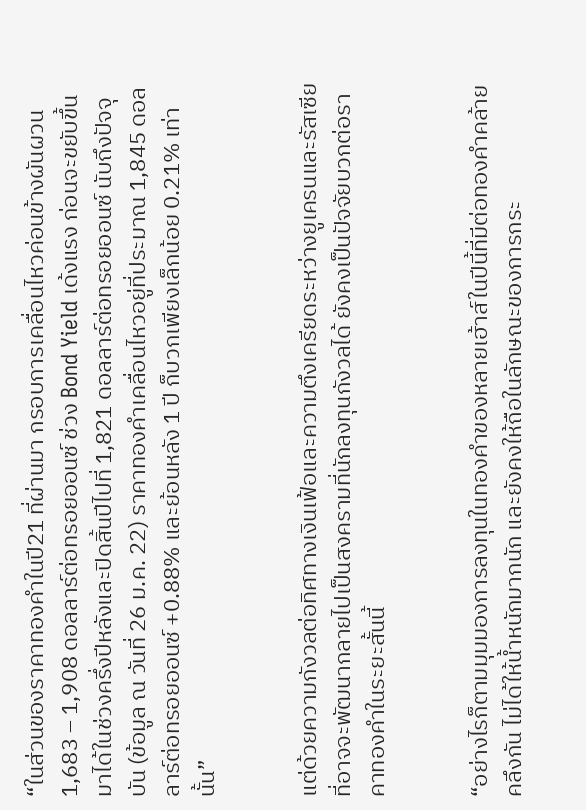“ในส่วนของราคาทองคำในปี21 ที่ผ่านมา กรอบการเคลื่อนไหวค่อนข้างผันผวน 1,683 – 1,908 ดอลลาร์ต่อทรอยออนซ์ ช่วง Bond Yield เด้งแรง ก่อนจะขยับขึ้นมาได้ในช่วงครึ่งปีหลังและปิดสิ้นปีไปที่ 1,821 ดอลลาร์ต่อทรอยออนซ์ นับถึงปัจจุบัน (ข้อมูล ณ วันที่ 26 ม.ค. 22) ราคาทองคำเคลื่อนไหวอยู่ที่ประมาณ 1,845 ดอลลาร์ต่อทรอยออนซ์ +0.88% และย้อนหลัง 1 ปี ก็บวกเพียงเล็กน้อย 0.21% เท่านั้น”


แต่ด้วยความกังวลต่อทิศทางเงินเฟ้อและความตึงเครียดระหว่างยูเครนและรัสเซียที่อาจจะพัฒนากลายไปเป็นสงครามที่นักลงทุนกังวลได้ ยังคงเป็นปัจจัยบวกต่อราคาทองคำในระยะสั้นนี้


“อย่างไรก็ตามมุมมองการลงทุนในทองคำของหลายเฮ้าส์ในปีนี้ที่มีต่อทองคำคล้ายคลึงกัน ไม่ได้ให้น้ำหนักมากนัก และยังคงให้ถือในลักษณะของการกระ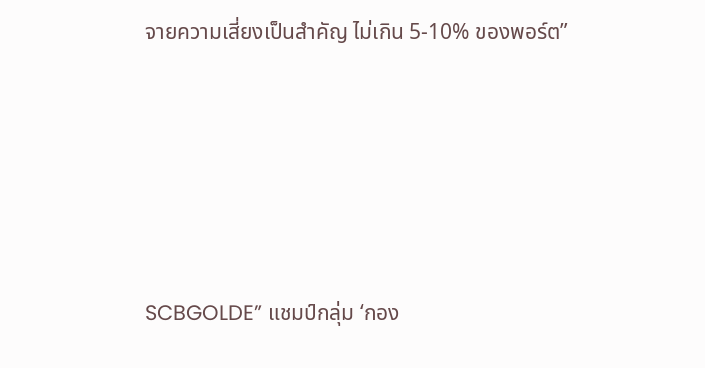จายความเสี่ยงเป็นสำคัญ ไม่เกิน 5-10% ของพอร์ต”





SCBGOLDE” แชมป์กลุ่ม ‘กอง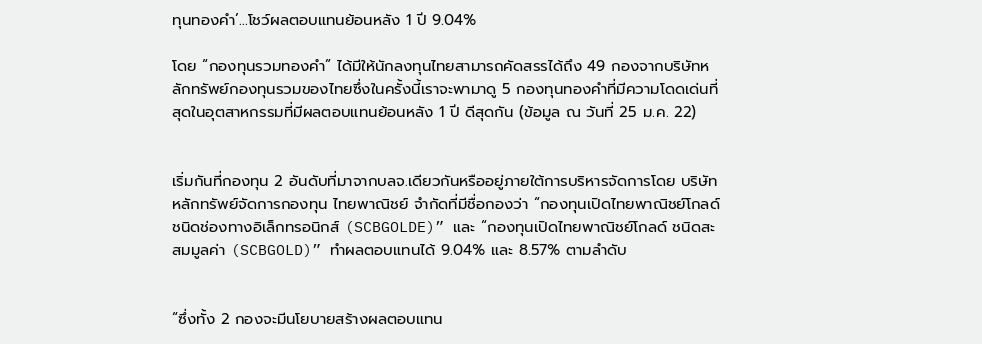ทุนทองคำ’…โชว์ผลตอบแทนย้อนหลัง 1 ปี 9.04%

โดย “กองทุนรวมทองคำ” ได้มีให้นักลงทุนไทยสามารถคัดสรรได้ถึง 49 กองจากบริษัทหลักทรัพย์กองทุนรวมของไทยซึ่งในครั้งนี้เราจะพามาดู 5 กองทุนทองคำที่มีความโดดเด่นที่สุดในอุตสาหกรรมที่มีผลตอบแทนย้อนหลัง 1 ปี ดีสุดกัน (ข้อมูล ณ วันที่ 25 ม.ค. 22)


เริ่มกันที่กองทุน 2 อันดับที่มาจากบลจ.เดียวกันหรืออยู่ภายใต้การบริหารจัดการโดย บริษัทหลักทรัพย์จัดการกองทุน ไทยพาณิชย์ จำกัดที่มีชื่อกองว่า “กองทุนเปิดไทยพาณิชย์โกลด์ ชนิดช่องทางอิเล็กทรอนิกส์ (SCBGOLDE)” และ “กองทุนเปิดไทยพาณิชย์โกลด์ ชนิดสะสมมูลค่า (SCBGOLD)” ทำผลตอบแทนได้ 9.04% และ 8.57% ตามลำดับ


“ซึ่งทั้ง 2 กองจะมีนโยบายสร้างผลตอบแทน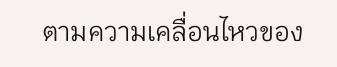ตามความเคลื่อนไหวของ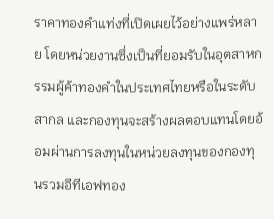ราคาทองคำแท่งที่เปิดเผยไว้อย่างแพร่หลาย โดยหน่วยงานซึ่งเป็นที่ยอมรับในอุตสาหกรรมผู้ค้าทองคำในประเทศไทยหรือในระดับสากล และกองทุนจะสร้างผลตอบแทนโดยอ้อมผ่านการลงทุนในหน่วยลงทุนของกองทุนรวมอีทีเอฟทอง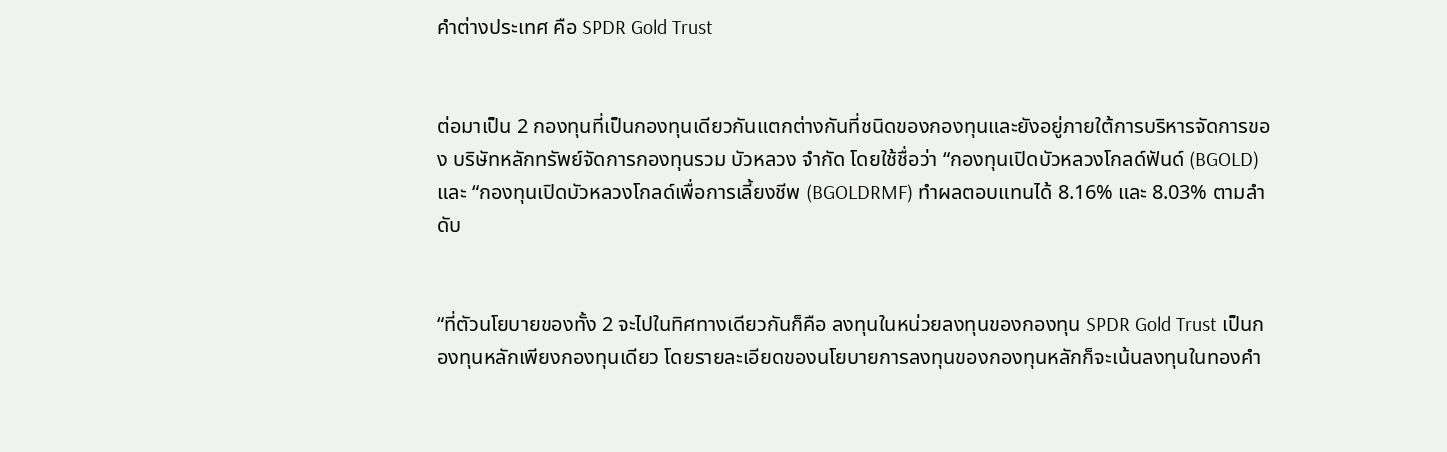คำต่างประเทศ คือ SPDR Gold Trust


ต่อมาเป็น 2 กองทุนที่เป็นกองทุนเดียวกันแตกต่างกันที่ชนิดของกองทุนและยังอยู่ภายใต้การบริหารจัดการของ บริษัทหลักทรัพย์จัดการกองทุนรวม บัวหลวง จำกัด โดยใช้ชื่อว่า “กองทุนเปิดบัวหลวงโกลด์ฟันด์ (BGOLD) และ “กองทุนเปิดบัวหลวงโกลด์เพื่อการเลี้ยงชีพ (BGOLDRMF) ทำผลตอบแทนได้ 8.16% และ 8.03% ตามลำดับ


“ที่ตัวนโยบายของทั้ง 2 จะไปในทิศทางเดียวกันก็คือ ลงทุนในหน่วยลงทุนของกองทุน SPDR Gold Trust เป็นกองทุนหลักเพียงกองทุนเดียว โดยรายละเอียดของนโยบายการลงทุนของกองทุนหลักก็จะเน้นลงทุนในทองคำ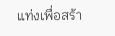แท่งเพื่อสร้า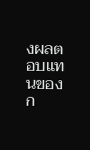งผลตอบแทนของก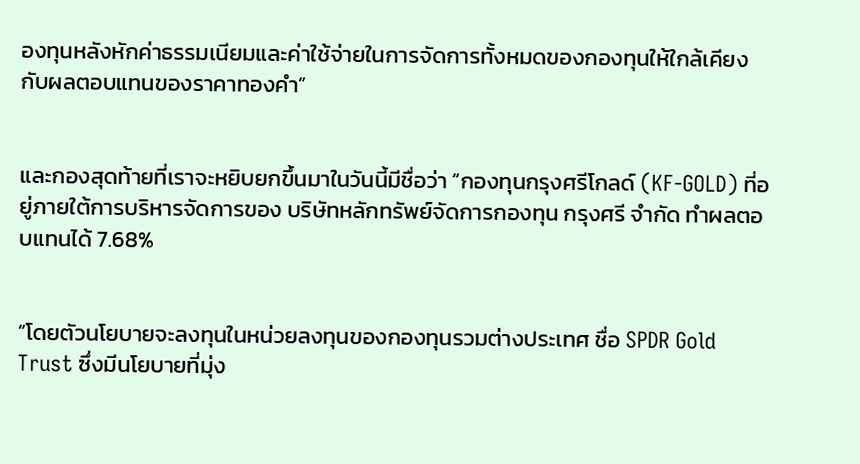องทุนหลังหักค่าธรรมเนียมและค่าใช้จ่ายในการจัดการทั้งหมดของกองทุนให้ใกล้เคียงกับผลตอบแทนของราคาทองคำ”


และกองสุดท้ายที่เราจะหยิบยกขึ้นมาในวันนี้มีชื่อว่า “กองทุนกรุงศรีโกลด์ (KF-GOLD) ที่อยู่ภายใต้การบริหารจัดการของ บริษัทหลักทรัพย์จัดการกองทุน กรุงศรี จำกัด ทำผลตอบแทนได้ 7.68%


“โดยตัวนโยบายจะลงทุนในหน่วยลงทุนของกองทุนรวมต่างประเทศ ชื่อ SPDR Gold Trust ซึ่งมีนโยบายที่มุ่ง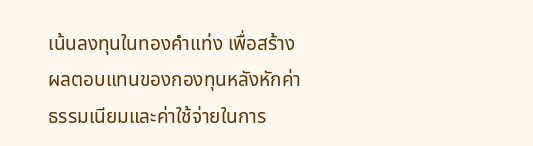เน้นลงทุนในทองคำแท่ง เพื่อสร้างผลตอบแทนของกองทุนหลังหักค่าธรรมเนียมและค่าใช้จ่ายในการ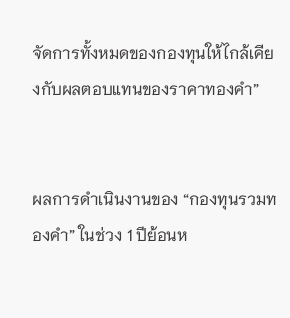จัดการทั้งหมดของกองทุนให้ไกล้เคียงกับผลตอบแทนของราคาทองคำ”


ผลการดำเนินงานของ “กองทุนรวมทองคำ” ในช่วง 1 ปีย้อนห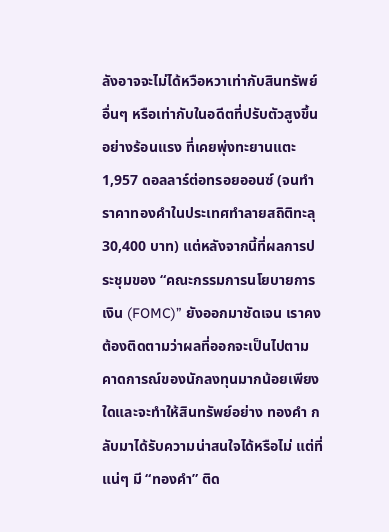ลังอาจจะไม่ได้หวือหวาเท่ากับสินทรัพย์อื่นๆ หรือเท่ากับในอดีตที่ปรับตัวสูงขึ้นอย่างร้อนแรง ที่เคยพุ่งทะยานแตะ 1,957 ดอลลาร์ต่อทรอยออนซ์ (จนทำราคาทองคำในประเทศทำลายสถิติทะลุ 30,400 บาท) แต่หลังจากนี้ที่ผลการประชุมของ “คณะกรรมการนโยบายการเงิน (FOMC)” ยังออกมาชัดเจน เราคงต้องติดตามว่าผลที่ออกจะเป็นไปตามคาดการณ์ของนักลงทุนมากน้อยเพียงใดและจะทำให้สินทรัพย์อย่าง ทองคำ กลับมาได้รับความน่าสนใจได้หรือไม่ แต่ที่แน่ๆ มี “ทองคำ” ติด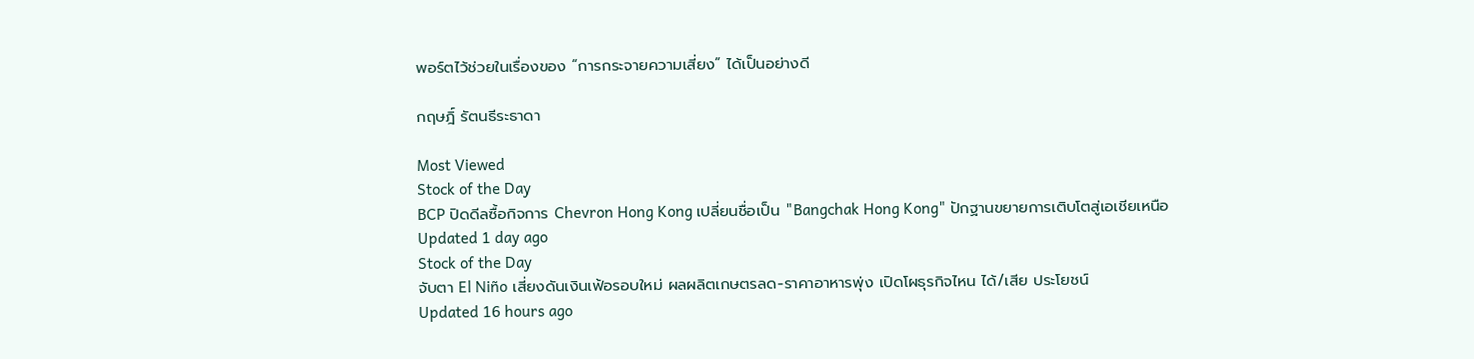พอร์ตไว้ช่วยในเรื่องของ “การกระจายความเสี่ยง” ได้เป็นอย่างดี

กฤษฎิ์ รัตนธีระธาดา

Most Viewed
Stock of the Day
BCP ปิดดีลซื้อกิจการ Chevron Hong Kong เปลี่ยนชื่อเป็น "Bangchak Hong Kong" ปักฐานขยายการเติบโตสู่เอเชียเหนือ
Updated 1 day ago
Stock of the Day
จับตา El Niño เสี่ยงดันเงินเฟ้อรอบใหม่ ผลผลิตเกษตรลด-ราคาอาหารพุ่ง เปิดโผธุรกิจไหน ได้/เสีย ประโยชน์
Updated 16 hours ago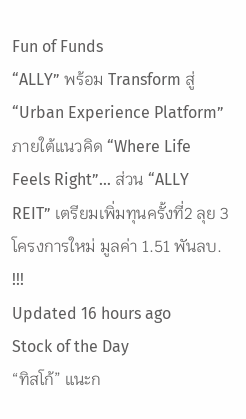Fun of Funds
“ALLY” พร้อม Transform สู่ “Urban Experience Platform” ภายใต้แนวคิด “Where Life Feels Right”… ส่วน “ALLY REIT” เตรียมเพิ่มทุนครั้งที่2 ลุย 3 โครงการใหม่ มูลค่า 1.51 พันลบ. !!!
Updated 16 hours ago
Stock of the Day
“ทิสโก้” แนะก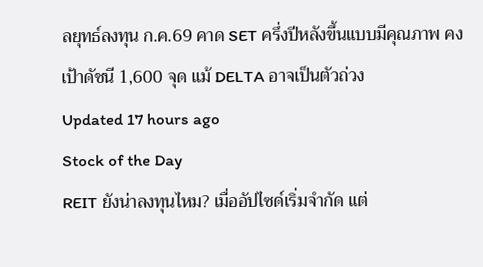ลยุทธ์ลงทุน ก.ค.69 คาด SET ครึ่งปีหลังขึ้นแบบมีคุณภาพ คงเป้าดัชนี 1,600 จุด แม้ DELTA อาจเป็นตัวถ่วง
Updated 17 hours ago
Stock of the Day
REIT ยังน่าลงทุนไหม? เมื่ออัปไซด์เริ่มจำกัด แต่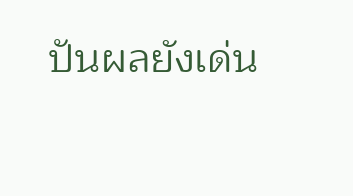ปันผลยังเด่น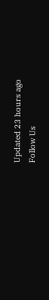Updated 23 hours ago
Follow Us